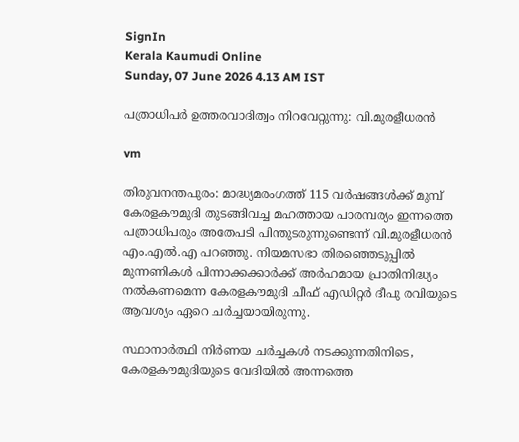SignIn
Kerala Kaumudi Online
Sunday, 07 June 2026 4.13 AM IST

പത്രാധിപർ ഉത്തരവാദിത്വം നിറവേറ്റുന്നു: വി.മുരളീധരൻ

vm

തിരുവനന്തപുരം: മാദ്ധ്യമരംഗത്ത് 115 വർഷങ്ങൾക്ക് മുമ്പ് കേരളകൗമുദി തുടങ്ങിവച്ച മഹത്തായ പാരമ്പര്യം ഇന്നത്തെ പത്രാധിപരും അതേപടി പിന്തുടരുന്നുണ്ടെന്ന് വി.മുരളീധരൻ എം.എൽ.എ പറഞ്ഞു. നിയമസഭാ തിരഞ്ഞെടുപ്പിൽ മുന്നണികൾ പിന്നാക്കക്കാർക്ക് അർഹമായ പ്രാതിനിദ്ധ്യം നൽകണമെന്ന കേരളകൗമുദി ചീഫ് എഡിറ്റർ ദീപു രവിയുടെ ആവശ്യം ഏറെ ചർച്ചയായിരുന്നു.

സ്ഥാനാർത്ഥി നിർണയ ചർച്ചകൾ നടക്കുന്നതിനിടെ, കേരളകൗമുദിയുടെ വേദിയിൽ അന്നത്തെ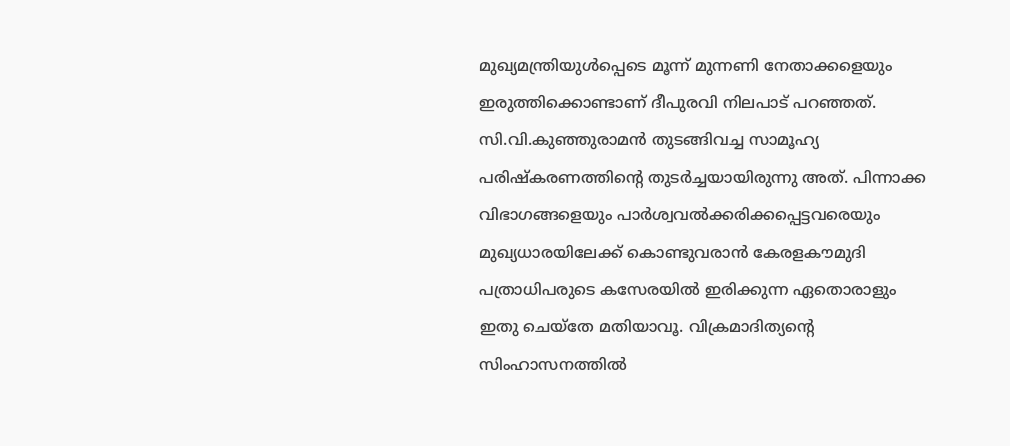മുഖ്യമന്ത്രിയുൾപ്പെടെ മൂന്ന് മുന്നണി നേതാക്കളെയും ഇരുത്തിക്കൊണ്ടാണ് ദീപുരവി നിലപാട് പറഞ്ഞത്. സി.വി.കുഞ്ഞുരാമൻ തുടങ്ങിവച്ച സാമൂഹ്യ പരിഷ്‌കരണത്തിന്റെ തുടർച്ചയായിരുന്നു അത്. പിന്നാക്ക വിഭാഗങ്ങളെയും പാർശ്വവൽക്കരിക്കപ്പെട്ടവരെയും മുഖ്യധാരയിലേക്ക് കൊണ്ടുവരാൻ കേരളകൗമുദി പത്രാധിപരുടെ കസേരയിൽ ഇരിക്കുന്ന ഏതൊരാളും ഇതു ചെയ്തേ മതിയാവൂ. വിക്രമാദിത്യന്റെ സിംഹാസനത്തിൽ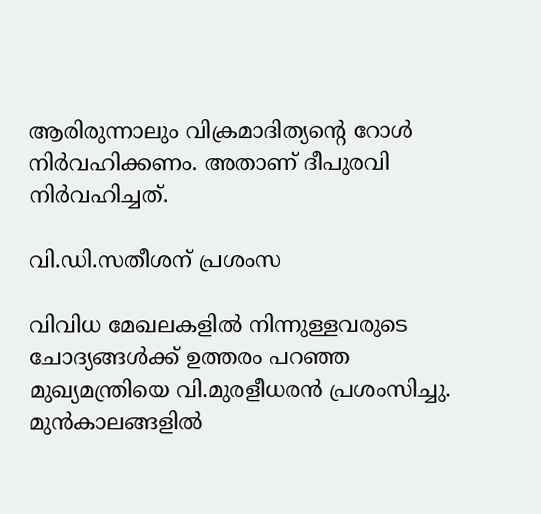ആരിരുന്നാലും വിക്രമാദിത്യന്റെ റോൾ നിർവഹിക്കണം. അതാണ് ദീപുരവി നിർവഹിച്ചത്.

വി.ഡി.സതീശന് പ്രശംസ

വിവിധ മേഖലകളിൽ നിന്നുള്ളവരുടെ ചോദ്യങ്ങൾക്ക് ഉത്തരം പറഞ്ഞ മുഖ്യമന്ത്രിയെ വി.മുരളീധരൻ പ്രശംസിച്ചു. മുൻകാലങ്ങളിൽ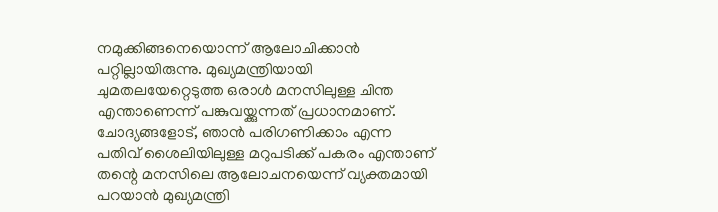നമുക്കിങ്ങനെയൊന്ന് ആലോചിക്കാൻ പറ്റില്ലായിരുന്നു. മുഖ്യമന്ത്രിയായി ചുമതലയേറ്റെടുത്ത ഒരാൾ മനസിലുള്ള ചിന്ത എന്താണെന്ന് പങ്കുവയ്ക്കുന്നത് പ്രധാനമാണ്. ചോദ്യങ്ങളോട്, ഞാൻ പരിഗണിക്കാം എന്ന പതിവ് ശൈലിയിലുള്ള മറുപടിക്ക് പകരം എന്താണ് തന്റെ മനസിലെ ആലോചനയെന്ന് വ്യക്തമായി പറയാൻ മുഖ്യമന്ത്രി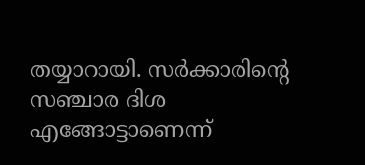തയ്യാറായി. സർക്കാരിന്റെ സഞ്ചാര ദിശ എങ്ങോട്ടാണെന്ന്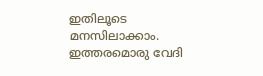ഇതിലൂടെ മനസിലാക്കാം. ഇത്തരമൊരു വേദി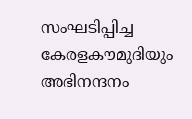സംഘടിപ്പിച്ച കേരളകൗമുദിയും അഭിനന്ദനം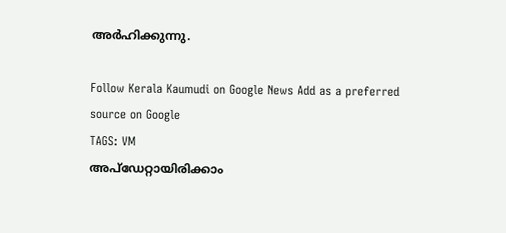അർഹിക്കുന്നു.

Follow Kerala Kaumudi on Google News Add as a preferred source on Google
TAGS: VM
അപ്ഡേറ്റായിരിക്കാം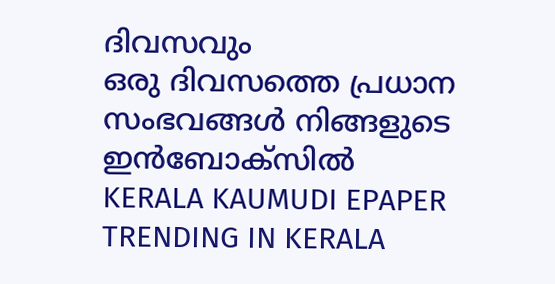ദിവസവും
ഒരു ദിവസത്തെ പ്രധാന സംഭവങ്ങൾ നിങ്ങളുടെ ഇൻബോക്സിൽ
KERALA KAUMUDI EPAPER
TRENDING IN KERALA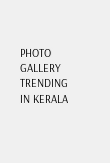PHOTO GALLERY
TRENDING IN KERALA